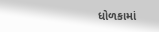ધોળકામાં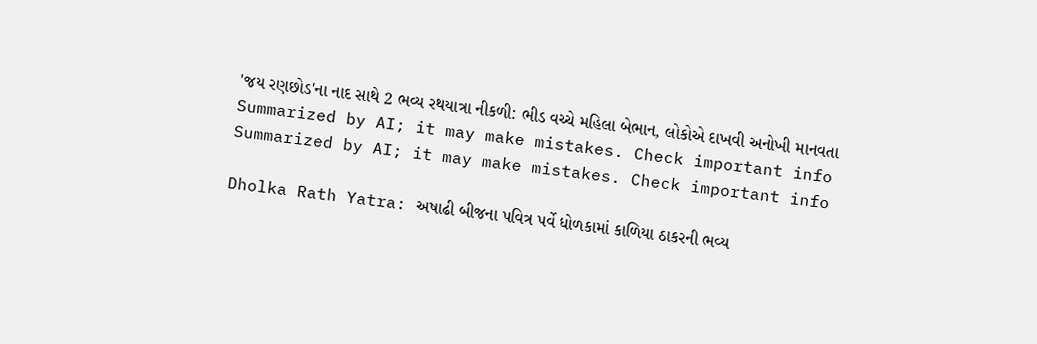'જય રણછોડ'ના નાદ સાથે 2 ભવ્ય રથયાત્રા નીકળી: ભીડ વચ્ચે મહિલા બેભાન, લોકોએ દાખવી અનોખી માનવતા
Summarized by AI; it may make mistakes. Check important info
Summarized by AI; it may make mistakes. Check important info

Dholka Rath Yatra: અષાઢી બીજના પવિત્ર પર્વે ધોળકામાં કાળિયા ઠાકરની ભવ્ય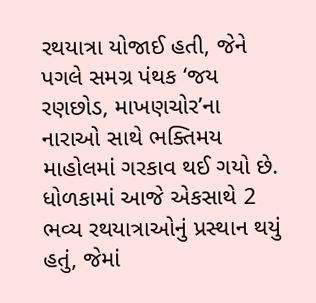રથયાત્રા યોજાઈ હતી, જેને પગલે સમગ્ર પંથક ‘જય રણછોડ, માખણચોર’ના નારાઓ સાથે ભક્તિમય માહોલમાં ગરકાવ થઈ ગયો છે. ધોળકામાં આજે એકસાથે 2 ભવ્ય રથયાત્રાઓનું પ્રસ્થાન થયું હતું, જેમાં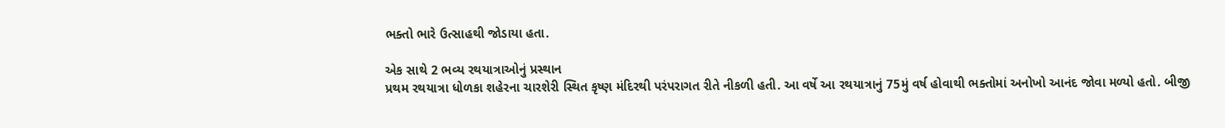ભક્તો ભારે ઉત્સાહથી જોડાયા હતા.

એક સાથે 2 ભવ્ય રથયાત્રાઓનું પ્રસ્થાન
પ્રથમ રથયાત્રા ધોળકા શહેરના ચારશેરી સ્થિત કૃષ્ણ મંદિરથી પરંપરાગત રીતે નીકળી હતી. આ વર્ષે આ રથયાત્રાનું 75મું વર્ષ હોવાથી ભક્તોમાં અનોખો આનંદ જોવા મળ્યો હતો. બીજી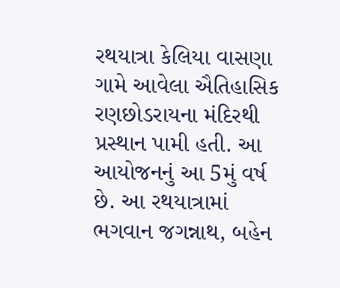રથયાત્રા કેલિયા વાસણા ગામે આવેલા ઐતિહાસિક રણછોડરાયના મંદિરથી પ્રસ્થાન પામી હતી. આ આયોજનનું આ 5મું વર્ષ છે. આ રથયાત્રામાં ભગવાન જગન્નાથ, બહેન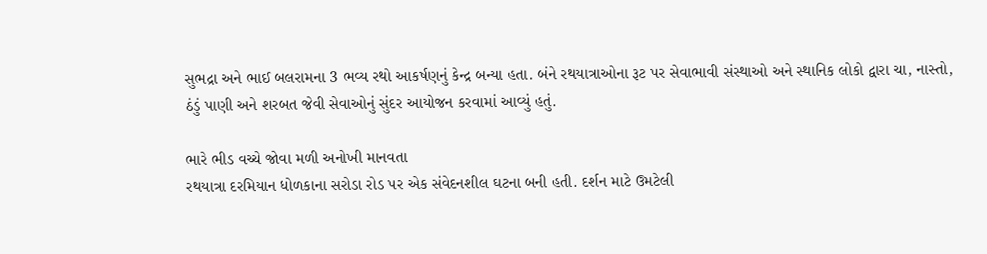સુભદ્રા અને ભાઈ બલરામના 3 ભવ્ય રથો આકર્ષણનું કેન્દ્ર બન્યા હતા. બંને રથયાત્રાઓના રૂટ પર સેવાભાવી સંસ્થાઓ અને સ્થાનિક લોકો દ્વારા ચા, નાસ્તો, ઠંડું પાણી અને શરબત જેવી સેવાઓનું સુંદર આયોજન કરવામાં આવ્યું હતું.

ભારે ભીડ વચ્ચે જોવા મળી અનોખી માનવતા
રથયાત્રા દરમિયાન ધોળકાના સરોડા રોડ પર એક સંવેદનશીલ ઘટના બની હતી. દર્શન માટે ઉમટેલી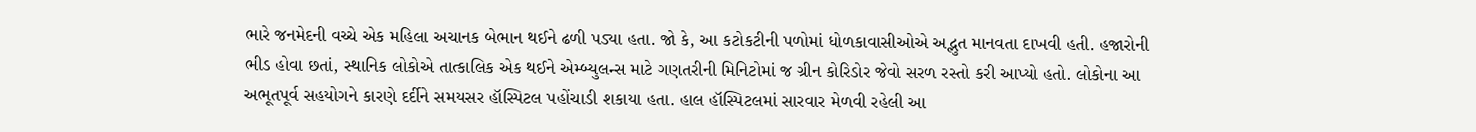ભારે જનમેદની વચ્ચે એક મહિલા અચાનક બેભાન થઈને ઢળી પડ્યા હતા. જો કે, આ કટોકટીની પળોમાં ધોળકાવાસીઓએ અદ્ભુત માનવતા દાખવી હતી. હજારોની ભીડ હોવા છતાં, સ્થાનિક લોકોએ તાત્કાલિક એક થઈને એમ્બ્યુલન્સ માટે ગણતરીની મિનિટોમાં જ ગ્રીન કોરિડોર જેવો સરળ રસ્તો કરી આપ્યો હતો. લોકોના આ અભૂતપૂર્વ સહયોગને કારણે દર્દીને સમયસર હૉસ્પિટલ પહોંચાડી શકાયા હતા. હાલ હૉસ્પિટલમાં સારવાર મેળવી રહેલી આ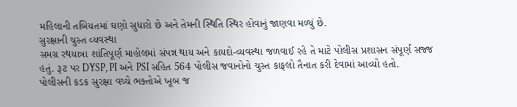મહિલાની તબિયતમાં ઘણો સુધારો છે અને તેમની સ્થિતિ સ્થિર હોવાનું જાણવા મળ્યું છે.
સુરક્ષાની ચુસ્ત વ્યવસ્થા
સમગ્ર રથયાત્રા શાંતિપૂર્ણ માહોલમાં સંપન્ન થાય અને કાયદો-વ્યવસ્થા જળવાઈ રહે તે માટે પોલીસ પ્રશાસન સંપૂર્ણ સજ્જ હતું. રૂટ પર DYSP, PI અને PSI સહિત 564 પોલીસ જવાનોનો ચુસ્ત કાફલો તૈનાત કરી દેવામાં આવ્યો હતો. પોલીસની કડક સુરક્ષા વચ્ચે ભક્તોએ ખૂબ જ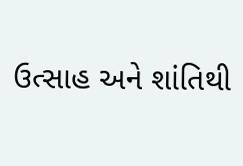ઉત્સાહ અને શાંતિથી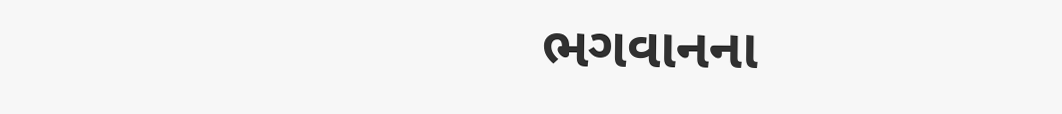ભગવાનના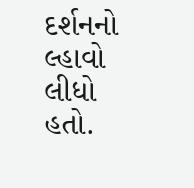દર્શનનો લ્હાવો લીધો હતો.